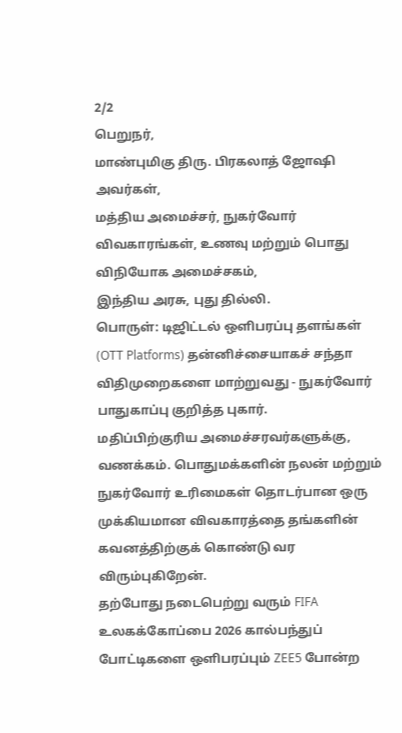2/2
பெறுநர்,
மாண்புமிகு திரு. பிரகலாத் ஜோஷி அவர்கள்,
மத்திய அமைச்சர், நுகர்வோர் விவகாரங்கள், உணவு மற்றும் பொது விநியோக அமைச்சகம்,
இந்திய அரசு, புது தில்லி.
பொருள்: டிஜிட்டல் ஒளிபரப்பு தளங்கள் (OTT Platforms) தன்னிச்சையாகச் சந்தா விதிமுறைகளை மாற்றுவது - நுகர்வோர் பாதுகாப்பு குறித்த புகார்.
மதிப்பிற்குரிய அமைச்சரவர்களுக்கு,
வணக்கம். பொதுமக்களின் நலன் மற்றும் நுகர்வோர் உரிமைகள் தொடர்பான ஒரு முக்கியமான விவகாரத்தை தங்களின் கவனத்திற்குக் கொண்டு வர விரும்புகிறேன்.
தற்போது நடைபெற்று வரும் FIFA உலகக்கோப்பை 2026 கால்பந்துப் போட்டிகளை ஒளிபரப்பும் ZEE5 போன்ற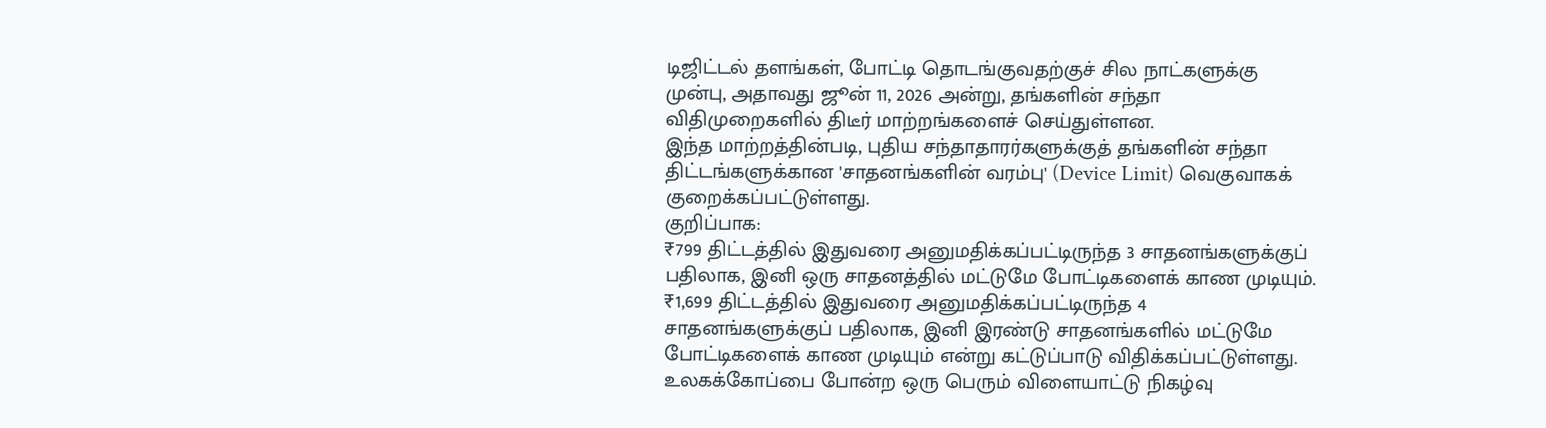டிஜிட்டல் தளங்கள், போட்டி தொடங்குவதற்குச் சில நாட்களுக்கு முன்பு, அதாவது ஜூன் 11, 2026 அன்று, தங்களின் சந்தா விதிமுறைகளில் திடீர் மாற்றங்களைச் செய்துள்ளன.
இந்த மாற்றத்தின்படி, புதிய சந்தாதாரர்களுக்குத் தங்களின் சந்தா திட்டங்களுக்கான 'சாதனங்களின் வரம்பு' (Device Limit) வெகுவாகக் குறைக்கப்பட்டுள்ளது.
குறிப்பாக:
₹799 திட்டத்தில் இதுவரை அனுமதிக்கப்பட்டிருந்த 3 சாதனங்களுக்குப் பதிலாக, இனி ஒரு சாதனத்தில் மட்டுமே போட்டிகளைக் காண முடியும்.
₹1,699 திட்டத்தில் இதுவரை அனுமதிக்கப்பட்டிருந்த 4 சாதனங்களுக்குப் பதிலாக, இனி இரண்டு சாதனங்களில் மட்டுமே போட்டிகளைக் காண முடியும் என்று கட்டுப்பாடு விதிக்கப்பட்டுள்ளது.
உலகக்கோப்பை போன்ற ஒரு பெரும் விளையாட்டு நிகழ்வு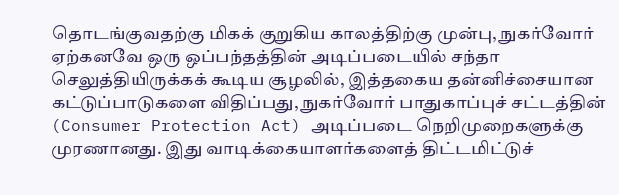தொடங்குவதற்கு மிகக் குறுகிய காலத்திற்கு முன்பு, நுகர்வோர் ஏற்கனவே ஒரு ஒப்பந்தத்தின் அடிப்படையில் சந்தா செலுத்தியிருக்கக் கூடிய சூழலில், இத்தகைய தன்னிச்சையான கட்டுப்பாடுகளை விதிப்பது, நுகர்வோர் பாதுகாப்புச் சட்டத்தின் (Consumer Protection Act) அடிப்படை நெறிமுறைகளுக்கு முரணானது. இது வாடிக்கையாளர்களைத் திட்டமிட்டுச்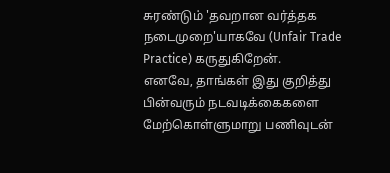சுரண்டும் 'தவறான வர்த்தக நடைமுறை'யாகவே (Unfair Trade Practice) கருதுகிறேன்.
எனவே, தாங்கள் இது குறித்து பின்வரும் நடவடிக்கைகளை மேற்கொள்ளுமாறு பணிவுடன்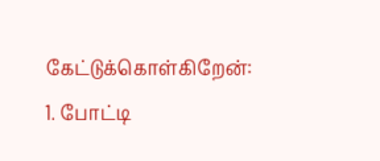கேட்டுக்கொள்கிறேன்:
1. போட்டி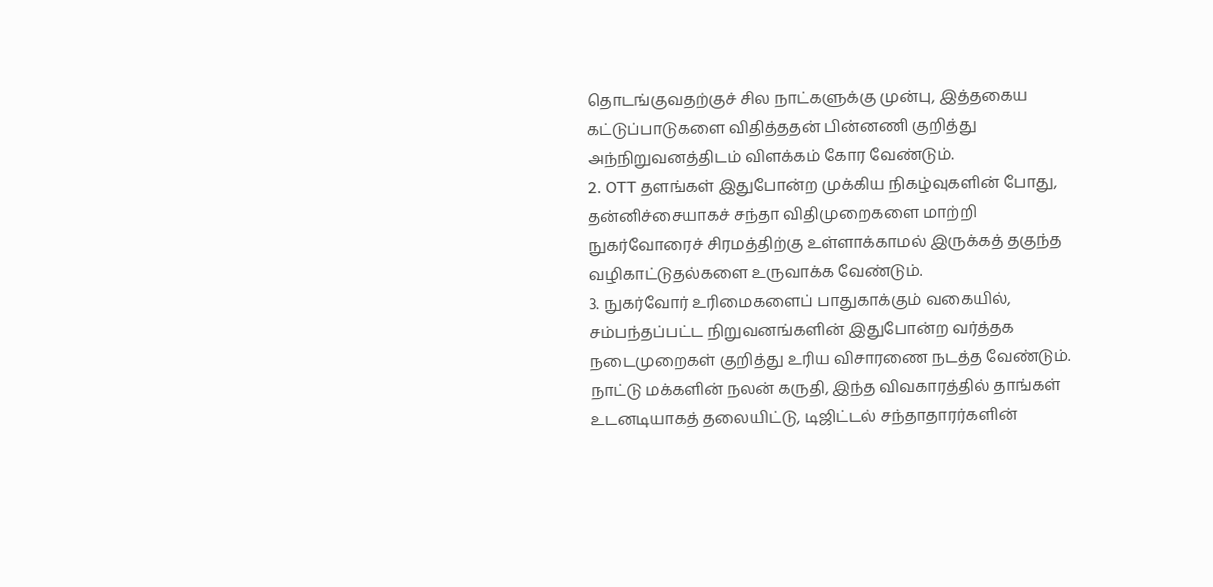தொடங்குவதற்குச் சில நாட்களுக்கு முன்பு, இத்தகைய கட்டுப்பாடுகளை விதித்ததன் பின்னணி குறித்து அந்நிறுவனத்திடம் விளக்கம் கோர வேண்டும்.
2. OTT தளங்கள் இதுபோன்ற முக்கிய நிகழ்வுகளின் போது, தன்னிச்சையாகச் சந்தா விதிமுறைகளை மாற்றி நுகர்வோரைச் சிரமத்திற்கு உள்ளாக்காமல் இருக்கத் தகுந்த வழிகாட்டுதல்களை உருவாக்க வேண்டும்.
3. நுகர்வோர் உரிமைகளைப் பாதுகாக்கும் வகையில், சம்பந்தப்பட்ட நிறுவனங்களின் இதுபோன்ற வர்த்தக நடைமுறைகள் குறித்து உரிய விசாரணை நடத்த வேண்டும்.
நாட்டு மக்களின் நலன் கருதி, இந்த விவகாரத்தில் தாங்கள் உடனடியாகத் தலையிட்டு, டிஜிட்டல் சந்தாதாரர்களின்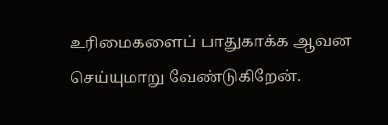உரிமைகளைப் பாதுகாக்க ஆவன செய்யுமாறு வேண்டுகிறேன்.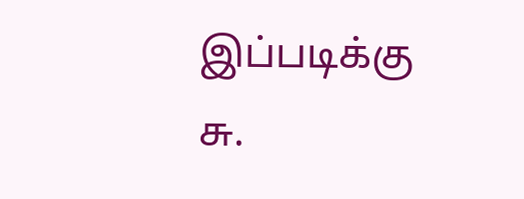இப்படிக்கு
சு.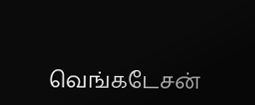வெங்கடேசன்